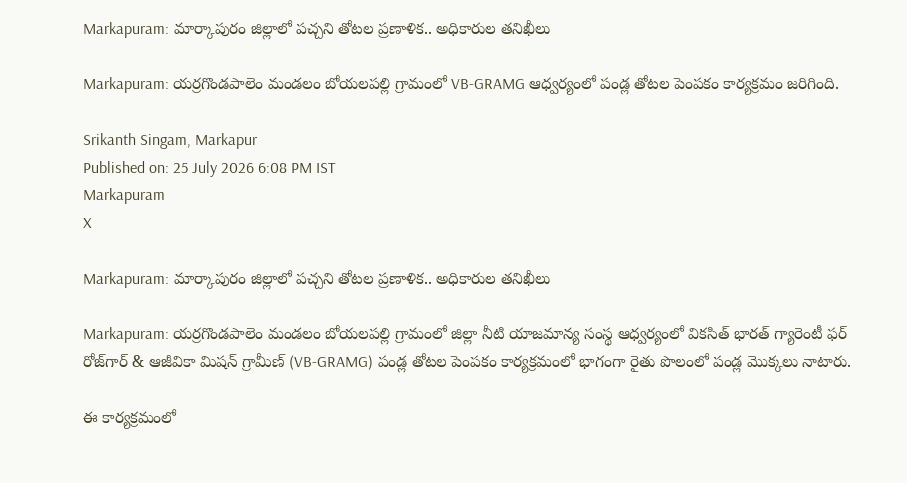Markapuram: మార్కాపురం జిల్లాలో పచ్చని తోటల ప్రణాళిక.. అధికారుల తనిఖీలు

Markapuram: యర్రగొండపాలెం మండలం బోయలపల్లి గ్రామంలో VB-GRAMG ఆధ్వర్యంలో పండ్ల తోటల పెంపకం కార్యక్రమం జరిగింది.

Srikanth Singam, Markapur
Published on: 25 July 2026 6:08 PM IST
Markapuram
X

Markapuram: మార్కాపురం జిల్లాలో పచ్చని తోటల ప్రణాళిక.. అధికారుల తనిఖీలు

Markapuram: యర్రగొండపాలెం మండలం బోయలపల్లి గ్రామంలో జిల్లా నీటి యాజమాన్య సంస్థ ఆధ్వర్యంలో వికసిత్ భారత్ గ్యారెంటీ ఫర్ రోజ్‌గార్ & ఆజీవికా మిషన్ గ్రామీణ్ (VB-GRAMG) పండ్ల తోటల పెంపకం కార్యక్రమంలో భాగంగా రైతు పొలంలో పండ్ల మొక్కలు నాటారు.

ఈ కార్యక్రమంలో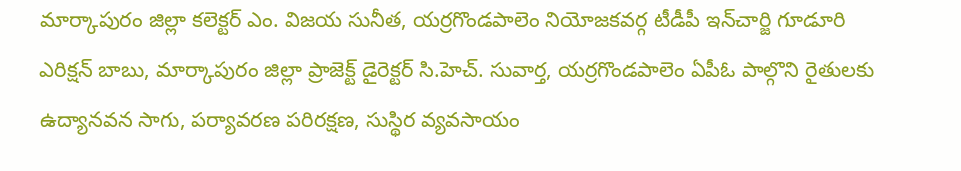మార్కాపురం జిల్లా కలెక్టర్ ఎం. విజయ సునీత, యర్రగొండపాలెం నియోజకవర్గ టీడీపీ ఇన్‌చార్జి గూడూరి ఎరిక్షన్ బాబు, మార్కాపురం జిల్లా ప్రాజెక్ట్ డైరెక్టర్ సి.హెచ్. సువార్త, యర్రగొండపాలెం ఏపీఓ పాల్గొని రైతులకు ఉద్యానవన సాగు, పర్యావరణ పరిరక్షణ, సుస్థిర వ్యవసాయం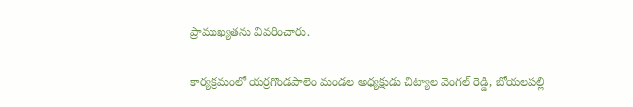ప్రాముఖ్యతను వివరించారు.

కార్యక్రమంలో యర్రగొండపాలెం మండల అధ్యక్షుడు చిట్యాల వెంగల్ రెడ్డి, బోయలపల్లి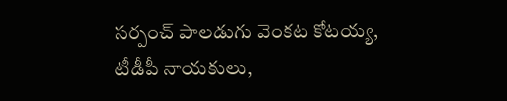సర్పంచ్ పాలడుగు వెంకట కోటయ్య, టీడీపీ నాయకులు,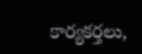కార్యకర్తలు,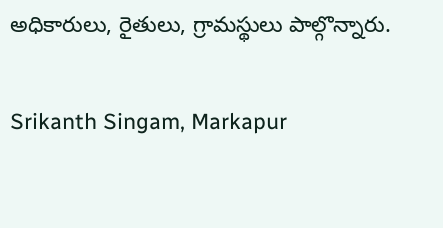అధికారులు, రైతులు, గ్రామస్థులు పాల్గొన్నారు.

Srikanth Singam, Markapur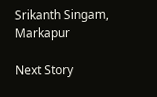Srikanth Singam, Markapur

Next Story